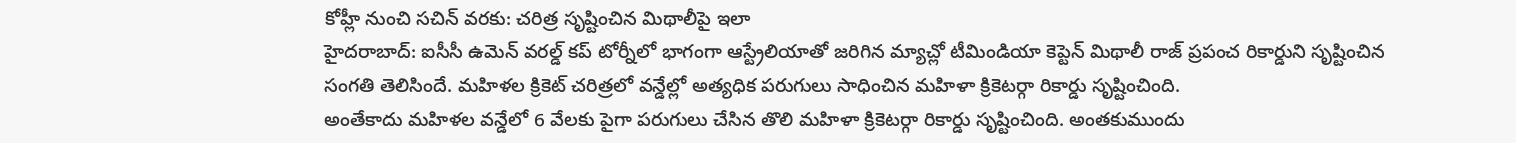కోహ్లీ నుంచి సచిన్ వరకు: చరిత్ర సృష్టించిన మిథాలీపై ఇలా
హైదరాబాద్: ఐసీసీ ఉమెన్ వరల్డ్ కప్ టోర్నీలో భాగంగా ఆస్ట్రేలియాతో జరిగిన మ్యాచ్లో టీమిండియా కెప్టెన్ మిథాలీ రాజ్ ప్రపంచ రికార్డుని సృష్టించిన సంగతి తెలిసిందే. మహిళల క్రికెట్ చరిత్రలో వన్డేల్లో అత్యధిక పరుగులు సాధించిన మహిళా క్రికెటర్గా రికార్డు సృష్టించింది.
అంతేకాదు మహిళల వన్డేలో 6 వేలకు పైగా పరుగులు చేసిన తొలి మహిళా క్రికెటర్గా రికార్డు సృష్టించింది. అంతకుముందు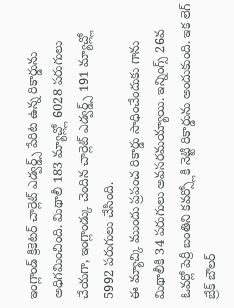ఇంగ్లాండ్ క్రికెటర్ చార్లెట్ ఎడ్వర్డ్స్ పేరిట ఉన్న రికార్డును అధిగమించింది. మిథాలీ 183 మ్యాచ్ల్లో 6028 పరుగులు చేయగా, ఇంగ్లాండ్కు చెందిన చార్లెట్ ఎడ్వర్డ్స్ 191 మ్యాచ్ల్లో 5992 పరుగులు చేసింది.
ఈ మ్యాచ్కి ముందు ప్రపంచ రికార్డు సాధించేందుకు గాను మిథాలీకి 34 పరుగులు అవసరమయ్యాయి. ఇన్నింగ్స్ 26వ ఓవర్లో పెర్రీ బంతిని కవర్స్లోకి నెట్టి రికార్డును అందుకుంది. ఇక లెగ్ బ్రేక్ బౌలర్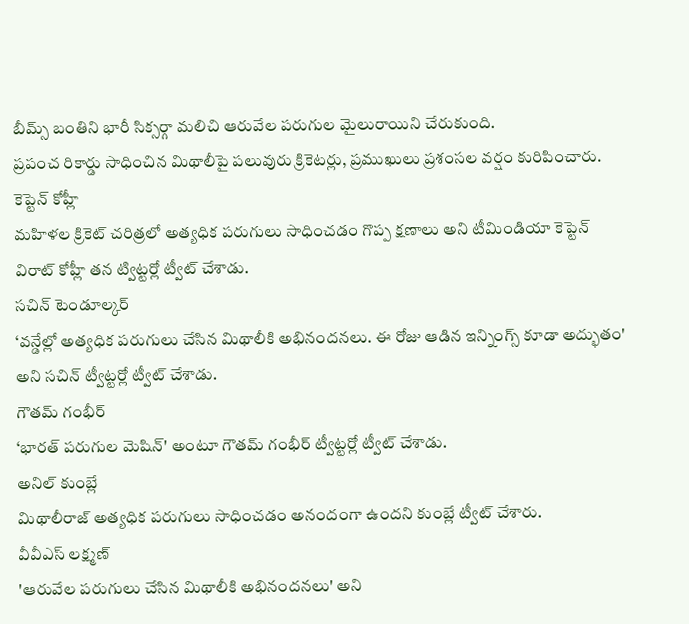బీమ్స్ బంతిని భారీ సిక్సర్గా మలిచి ఆరువేల పరుగుల మైలురాయిని చేరుకుంది.
ప్రపంచ రికార్డు సాధించిన మిథాలీపై పలువురు క్రికెటర్లు, ప్రముఖులు ప్రశంసల వర్షం కురిపించారు.
కెప్టెన్ కోహ్లీ
మహిళల క్రికెట్ చరిత్రలో అత్యధిక పరుగులు సాధించడం గొప్ప క్షణాలు అని టీమిండియా కెప్టెన్ విరాట్ కోహ్లీ తన ట్విట్టర్లో ట్వీట్ చేశాడు.
సచిన్ టెండూల్కర్
‘వన్డేల్లో అత్యధిక పరుగులు చేసిన మిథాలీకి అభినందనలు. ఈ రోజు ఆడిన ఇన్నింగ్స్ కూడా అద్భుతం' అని సచిన్ ట్వీట్టర్లో ట్వీట్ చేశాడు.
గౌతమ్ గంభీర్
‘భారత్ పరుగుల మెషిన్' అంటూ గౌతమ్ గంభీర్ ట్వీట్టర్లో ట్వీట్ చేశాడు.
అనిల్ కుంబ్లే
మిథాలీరాజ్ అత్యధిక పరుగులు సాధించడం అనందంగా ఉందని కుంబ్లే ట్వీట్ చేశారు.
వీవీఎస్ లక్ష్మణ్
'ఆరువేల పరుగులు చేసిన మిథాలీకి అభినందనలు' అని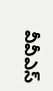వీవీఎస్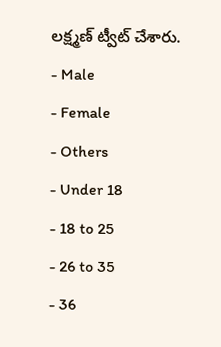లక్ష్మణ్ ట్వీట్ చేశారు.
- Male
- Female
- Others
- Under 18
- 18 to 25
- 26 to 35
- 36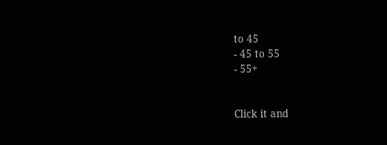to 45
- 45 to 55
- 55+


Click it and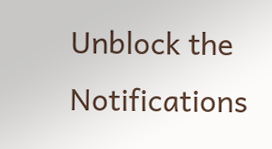Unblock the Notifications